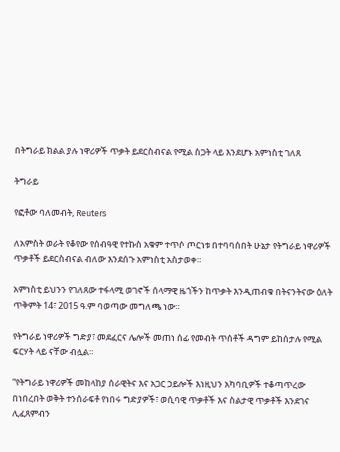በትግራይ ክልል ያሉ ነዋሪዎች ጥቃት ይደርስብናል የሚል ስጋት ላይ እንደሆኑ አምነስቲ ገለጸ

ትግራይ

የፎቶው ባለመብት, Reuters

ለአምስት ወራት የቆየው የሰብዓዊ የተኩስ አቁም ተጥሶ ጦርነቱ በተባባሰበት ሁኔታ የትግራይ ነዋሪዎች ጥቃቶች ይደርስብናል ብለው እንደሰጉ አምነስቲ አስታወቀ።

አምነስቲ ይህንን የገለጸው ተፋላሚ ወገኖች ሰላማዊ ዜጎችን ከጥቃት እንዲጠብቁ በትናንትናው ዕለት ጥቅምት 14፣ 2015 ዓ.ም ባወጣው መግለጫ ነው።

የትግራይ ነዋሪዎች ግድያ፣ መደፈርና ሌሎች መጠነ ሰፊ የመብት ጥሰቶች ዳግም ይከሰታሉ የሚል ፍርሃት ላይ ናቸው ብሏል።

“የትግራይ ነዋሪዎች መከላከያ ሰራዊትና እና አጋር ኃይሎች እነዚህን አካባቢዎች ተቆጣጥረው በነበረበት ወቅት ተንሰራፍቶ የነበሩ ግድያዎች፣ ወሲባዊ ጥቃቶች እና ስልታዊ ጥቃቶች እንደገና ሊፈጸምብን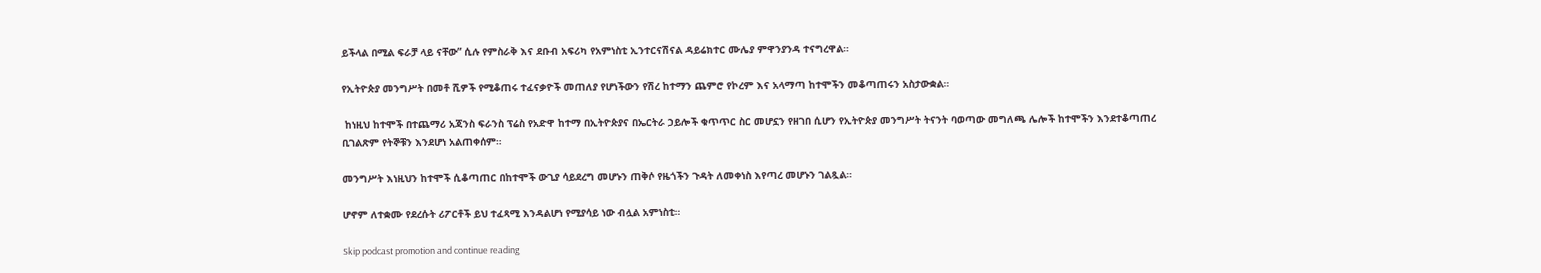ይችላል በሚል ፍራቻ ላይ ናቸው” ሲሉ የምስራቅ እና ደቡብ አፍሪካ የአምነስቲ ኢንተርናሽናል ዳይሬክተር ሙሌያ ምዋንያንዳ ተናግረዋል።

የኢትዮጵያ መንግሥት በመቶ ሺዎች የሚቆጠሩ ተፈናቃዮች መጠለያ የሆነችውን የሽረ ከተማን ጨምሮ የኮረም እና አላማጣ ከተሞችን መቆጣጠሩን አስታውቋል።

 ከነዚህ ከተሞች በተጨማሪ አጃንስ ፍራንስ ፕሬስ የአድዋ ከተማ በኢትዮጵያና በኤርትራ ኃይሎች ቁጥጥር ስር መሆኗን የዘገበ ሲሆን የኢትዮጵያ መንግሥት ትናንት ባወጣው መግለጫ ሌሎች ከተሞችን እንደተቆጣጠረ ቢገልጽም የትኞቹን እንደሆነ አልጠቀሰም።

መንግሥት እነዚህን ከተሞች ሲቆጣጠር በከተሞች ውጊያ ሳይደረግ መሆኑን ጠቅሶ የዜጎችን ጉዳት ለመቀነስ እየጣረ መሆኑን ገልጿል።

ሆኖም ለተቋሙ የደረሱት ሪፖርቶች ይህ ተፈጻሚ እንዳልሆነ የሚያሳይ ነው ብሏል አምነስቲ።

Skip podcast promotion and continue reading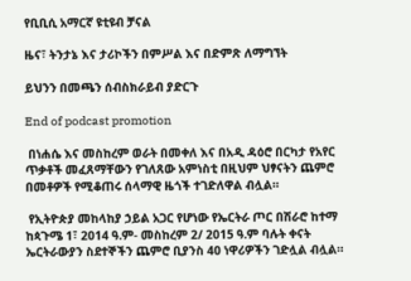የቢቢሲ አማርኛ ዩቲዩብ ቻናል

ዜና፣ ትንታኔ እና ታሪኮችን በምሥል እና በድምጽ ለማግኘት

ይህንን በመጫን ሰብስክራይብ ያድርጉ

End of podcast promotion

 በነሐሴ እና መስከረም ወራት በመቀለ እና በአዲ ዳዕሮ በርካታ የአየር ጥቃቶች መፈጸማቸውን የገለጸው አምነስቲ በዚህም ህፃናትን ጨምሮ በመቶዎች የሚቆጠሩ ሰላማዊ ዜጎች ተገድለዋል ብሏል።

 የኢትዮጵያ መከላከያ ኃይል አጋር የሆነው የኤርትራ ጦር በሽራሮ ከተማ ከጳጉሜ 1፣ 2014 ዓ.ም- መስከረም 2/ 2015 ዓ.ም ባሉት ቀናት ኤርትራውያን ስደተኞችን ጨምሮ ቢያንስ 40 ነዋሪዎችን ገድሏል ብሏል።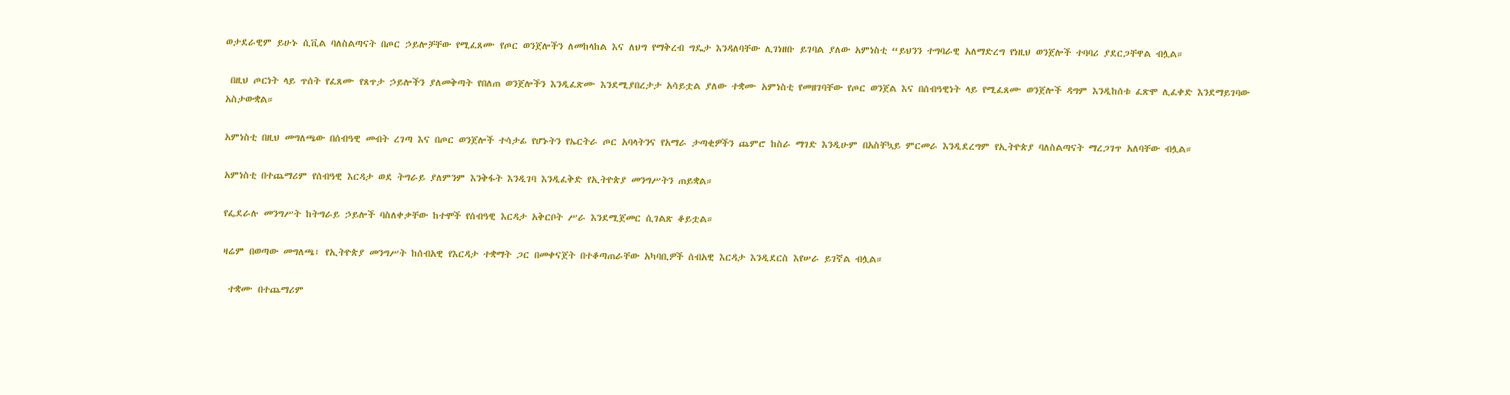ወታደራዊም ይሁኑ ሲቪል ባለስልጣናት በጦር ኃይሎቻቸው የሚፈጸሙ የጦር ወንጀሎችን ለመከላከል እና ለህግ የማቅረብ ግዴታ እንዳለባቸው ሊገነዘቡ ይገባል ያለው አምነስቲ “ይህንን ተግባራዊ አለማድረግ የነዚህ ወንጀሎች ተባባሪ ያደርጋቸዋል ብሏል።

 በዚህ ጦርነት ላይ ጥሰት የፈጸሙ የጸጥታ ኃይሎችን ያለመቅጣት የበለጠ ወንጀሎችን እንዲፈጽሙ እንደሚያበረታታ አሳይቷል ያለው ተቋሙ አምነስቲ የመዘገባቸው የጦር ወንጀል እና በሰብዓዊነት ላይ የሚፈጸሙ ወንጀሎች ዳግም እንዲከሰቱ ፈጽሞ ሊፈቀድ እንደማይገባው አስታውቋል።

አምነስቲ በዚህ መግለጫው በሰብዓዊ መብት ረገጣ እና በጦር ወንጀሎች ተሳታፊ የሆኑትን የኤርትራ ጦር አባላትንና የአማራ ታጣቂዎችን ጨምሮ ከስራ ማገድ እንዲሁም በአስቸኳይ ምርመራ እንዲደረግም የኢትዮጵያ ባለስልጣናት ማረጋገጥ አለባቸው ብሏል።

አምነስቲ በተጨማሪም የሰብዓዊ እርዳታ ወደ ትግራይ ያለምንም እንቅፋት እንዲገባ እንዲፈቅድ የኢትዮጵያ መንግሥትን ጠይቋል።

የፌደራሉ መንግሥት ከትግራይ ኃይሎች ባስለቀቃቸው ከተሞች የሰብዓዊ እርዳታ አቅርቦት ሥራ እንደሚጀመር ሲገልጽ ቆይቷል።

ዛሬም በወጣው መግለጫ፣ የኢትዮጵያ መንግሥት ከሰብአዊ የእርዳታ ተቋማት ጋር በመቀናጀት በተቆጣጠራቸው አካባቢዎች ሰብአዊ እርዳታ እንዲደርስ እየሠራ ይገኛል ብሏል።

 ተቋሙ በተጨማሪም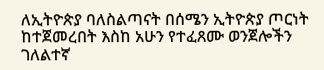ለኢትዮጵያ ባለስልጣናት በሰሜን ኢትዮጵያ ጦርነት ከተጀመረበት እስከ አሁን የተፈጸሙ ወንጀሎችን ገለልተኛ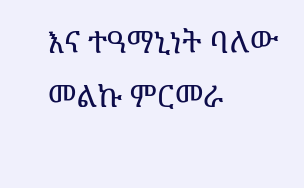እና ተዓማኒነት ባለው መልኩ ምርመራ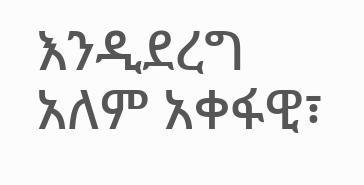እንዲደረግ አለም አቀፋዊ፣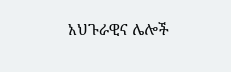አህጉራዊና ሌሎች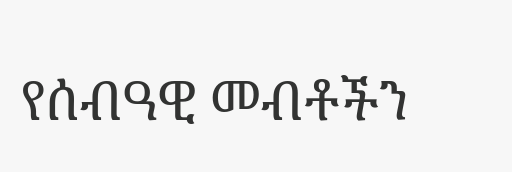የሰብዓዊ መብቶችን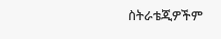ስትራቴጂዎችም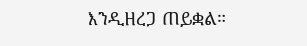እንዲዘረጋ ጠይቋል።